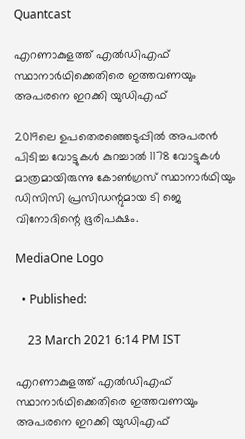Quantcast

എറണാകുളത്ത് എല്‍ഡിഎഫ് സ്ഥാനാര്‍ഥിക്കെതിരെ ഇത്തവണയും അപരനെ ഇറക്കി യുഡിഎഫ്

2019ലെ ഉപതെരഞ്ഞെടുപ്പില്‍ അപരന്‍ പിടിച്ച വോട്ടുകള്‍ കുറച്ചാല്‍ 1178 വോട്ടുകള്‍ മാത്രമായിരുന്നു കോണ്‍ഗ്രസ് സ്ഥാനാര്‍ഥിയും ഡിസിസി പ്രസിഡന്റുമായ ടി ജെ വിനോദിന്റെ ഭൂരിപക്ഷം.

MediaOne Logo

  • Published:

    23 March 2021 6:14 PM IST

എറണാകുളത്ത് എല്‍ഡിഎഫ് സ്ഥാനാര്‍ഥിക്കെതിരെ ഇത്തവണയും അപരനെ ഇറക്കി യുഡിഎഫ്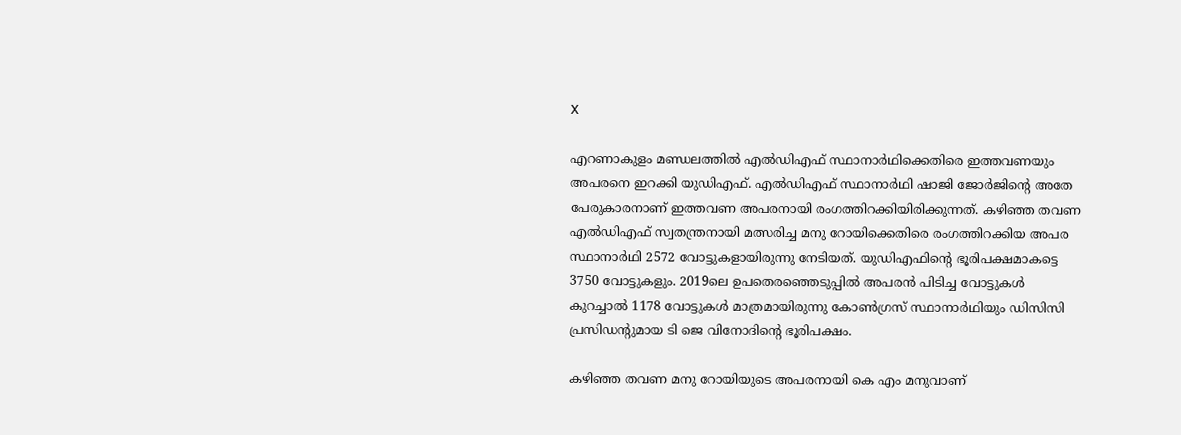X

എറണാകുളം മണ്ഡലത്തില്‍ എല്‍ഡിഎഫ് സ്ഥാനാര്‍ഥിക്കെതിരെ ഇത്തവണയും അപരനെ ഇറക്കി യുഡിഎഫ്. എല്‍ഡിഎഫ് സ്ഥാനാര്‍ഥി ഷാജി ജോര്‍ജിന്റെ അതേ പേരുകാരനാണ് ഇത്തവണ അപരനായി രംഗത്തിറക്കിയിരിക്കുന്നത്. കഴിഞ്ഞ തവണ എല്‍ഡിഎഫ് സ്വതന്ത്രനായി മത്സരിച്ച മനു റോയിക്കെതിരെ രംഗത്തിറക്കിയ അപര സ്ഥാനാര്‍ഥി 2572 വോട്ടുകളായിരുന്നു നേടിയത്. യുഡിഎഫിന്‍റെ ഭൂരിപക്ഷമാകട്ടെ 3750 വോട്ടുകളും. 2019ലെ ഉപതെരഞ്ഞെടുപ്പില്‍ അപരന്‍ പിടിച്ച വോട്ടുകള്‍ കുറച്ചാല്‍ 1178 വോട്ടുകള്‍ മാത്രമായിരുന്നു കോണ്‍ഗ്രസ് സ്ഥാനാര്‍ഥിയും ഡിസിസി പ്രസിഡന്റുമായ ടി ജെ വിനോദിന്റെ ഭൂരിപക്ഷം.

കഴിഞ്ഞ തവണ മനു റോയിയുടെ അപരനായി കെ എം മനുവാണ്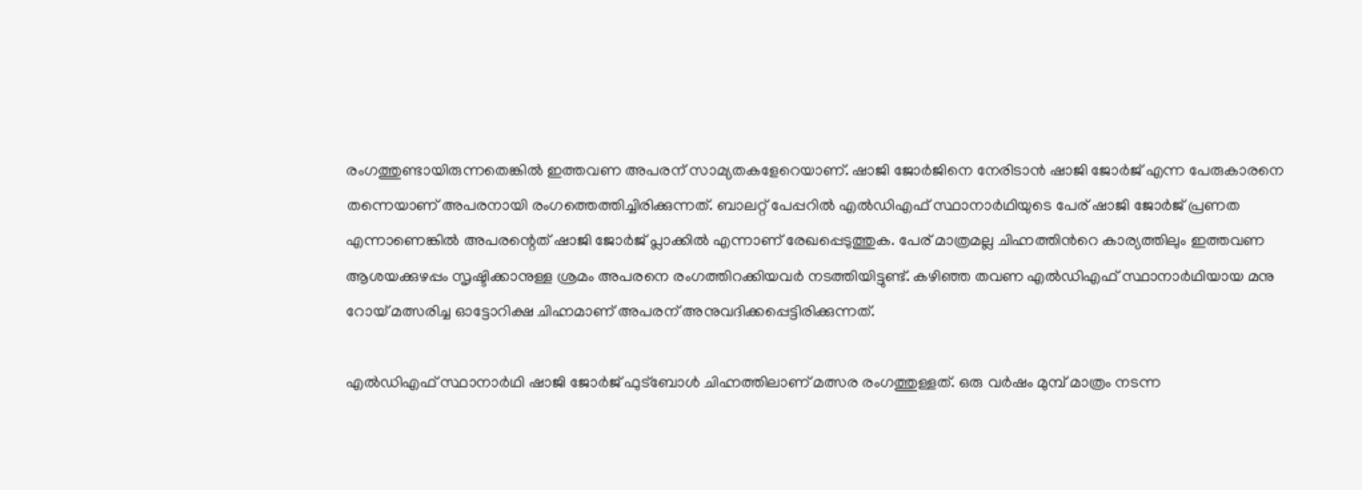രംഗത്തുണ്ടായിരുന്നതെങ്കില്‍ ഇത്തവണ അപരന് സാമ്യതകളേറെയാണ്. ഷാജി ജോര്‍ജിനെ നേരിടാന്‍ ഷാജി ജോര്‍ജ് എന്ന പേരുകാരനെ തന്നെയാണ് അപരനായി രംഗത്തെത്തിച്ചിരിക്കുന്നത്. ബാലറ്റ് പേപ്പറില്‍ എല്‍ഡിഎഫ് സ്ഥാനാര്‍ഥിയുടെ പേര് ഷാജി ജോര്‍ജ് പ്രണത എന്നാണെങ്കില്‍ അപരന്റെത് ഷാജി ജോര്‍ജ് പ്ലാക്കില്‍ എന്നാണ് രേഖപ്പെടുത്തുക. പേര് മാത്രമല്ല ചിഹ്നത്തിന്‍റെ കാര്യത്തിലും ഇത്തവണ ആശയക്കുഴപ്പം സൃഷ്ടിക്കാനുള്ള ശ്രമം അപരനെ രംഗത്തിറക്കിയവര്‍ നടത്തിയിട്ടുണ്ട്. കഴിഞ്ഞ തവണ എല്‍ഡിഎഫ് സ്ഥാനാര്‍‌ഥിയായ മനു റോയ് മത്സരിച്ച ഓട്ടോറിക്ഷ ചിഹ്നമാണ് അപരന് അനുവദിക്കപ്പെട്ടിരിക്കുന്നത്.

എല്‍ഡിഎഫ് സ്ഥാനാര്‍ഥി ഷാജി ജോര്‍ജ് ഫുട്ബോള്‍ ചിഹ്നത്തിലാണ് മത്സര രംഗത്തുള്ളത്. ഒരു വര്‍ഷം മുമ്പ് മാത്രം നടന്ന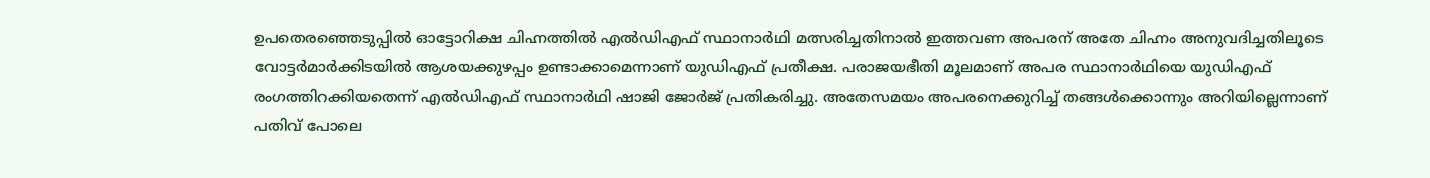ഉപതെരഞ്ഞെടുപ്പില്‍ ഓട്ടോറിക്ഷ ചിഹ്നത്തില്‍ എല്‍ഡിഎഫ് സ്ഥാനാര്‍ഥി മത്സരിച്ചതിനാല്‍ ഇത്തവണ അപരന് അതേ ചിഹ്നം അനുവദിച്ചതിലൂടെ വോട്ടര്‍മാര്‍ക്കിടയില്‍ ആശയക്കുഴപ്പം ഉണ്ടാക്കാമെന്നാണ് യുഡിഎഫ് പ്രതീക്ഷ. പരാജയഭീതി മൂലമാണ് അപര സ്ഥാനാര്‍ഥിയെ യുഡിഎഫ് രംഗത്തിറക്കിയതെന്ന് എല്‍ഡിഎഫ് സ്ഥാനാര്‍ഥി ഷാജി ജോര്‍ജ് പ്രതികരിച്ചു. അതേസമയം അപരനെക്കുറിച്ച് തങ്ങള്‍ക്കൊന്നും അറിയില്ലെന്നാണ് പതിവ് പോലെ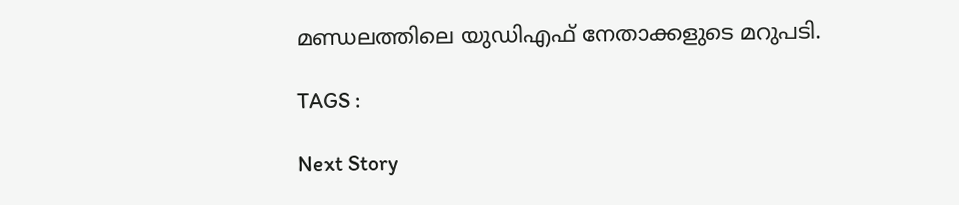മണ്ഡലത്തിലെ യുഡിഎഫ് നേതാക്കളുടെ മറുപടി.

TAGS :

Next Story